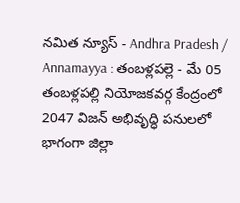నమిత న్యూస్ - Andhra Pradesh / Annamayya : తంబళ్లపల్లె - మే 05 తంబళ్లపల్లి నియోజకవర్గ కేంద్రంలో 2047 విజన్ అభివృద్ధి పనులలో భాగంగా జిల్లా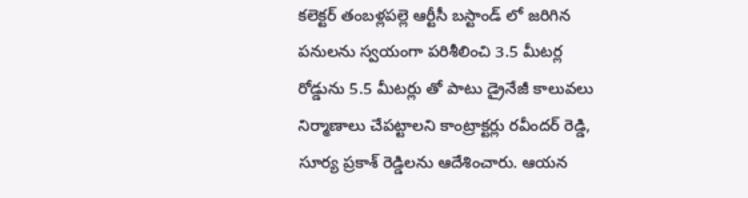కలెక్టర్ తంబళ్లపల్లె ఆర్టీసీ బస్టాండ్ లో జరిగిన పనులను స్వయంగా పరిశీలించి 3.5 మీటర్ల రోడ్డును 5.5 మీటర్లు తో పాటు డ్రైనేజీ కాలువలు నిర్మాణాలు చేపట్టాలని కాంట్రాక్టర్లు రవీందర్ రెడ్డి, సూర్య ప్రకాశ్ రెడ్డిలను ఆదేశించారు. ఆయన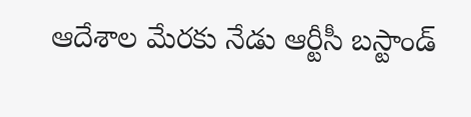ఆదేశాల మేరకు నేడు ఆర్టీసీ బస్టాండ్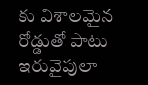కు విశాలమైన రోడ్డుతో పాటు ఇరువైపులా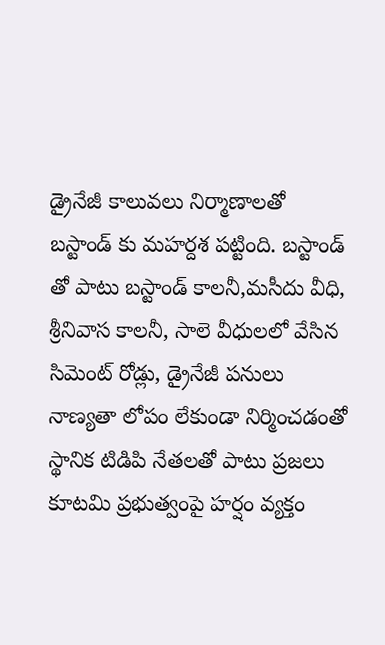డ్రైనేజీ కాలువలు నిర్మాణాలతో బస్టాండ్ కు మహర్దశ పట్టింది. బస్టాండ్ తో పాటు బస్టాండ్ కాలనీ,మసీదు వీధి, శ్రీనివాస కాలనీ, సాలె వీధులలో వేసిన సిమెంట్ రోడ్లు, డ్రైనేజీ పనులు నాణ్యతా లోపం లేకుండా నిర్మించడంతో స్థానిక టిడిపి నేతలతో పాటు ప్రజలు కూటమి ప్రభుత్వంపై హర్షం వ్యక్తం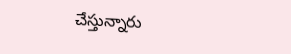చేస్తున్నారు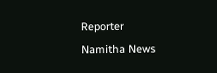Reporter
Namitha News